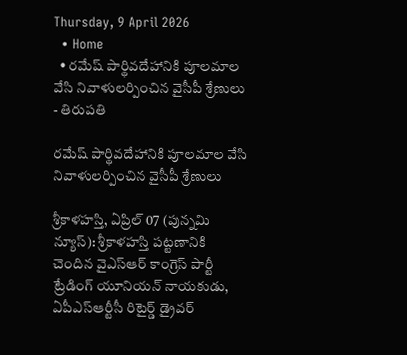Thursday, 9 April 2026
  • Home
  • రమేష్ పార్థివదేహానికి పూలమాల వేసి నివాళులర్పించిన వైసీపీ శ్రేణులు
- తిరుపతి

రమేష్ పార్థివదేహానికి పూలమాల వేసి నివాళులర్పించిన వైసీపీ శ్రేణులు

శ్రీకాళహస్తి, ఏప్రిల్ 07 (పున్నమి న్యూస్): శ్రీకాళహస్తి పట్టణానికి చెందిన వైఎస్ఆర్ కాంగ్రెస్ పార్టీ ట్రేడింగ్ యూనియన్ నాయకుడు, ఏపీఎస్ఆర్టీసీ రిటైర్డ్ డ్రైవర్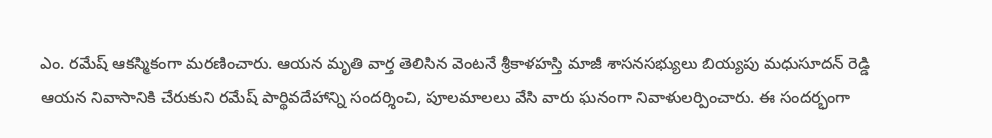ఎం. రమేష్ ఆకస్మికంగా మరణించారు. ఆయన మృతి వార్త తెలిసిన వెంటనే శ్రీకాళహస్తి మాజీ శాసనసభ్యులు బియ్యపు మధుసూదన్ రెడ్డి ఆయన నివాసానికి చేరుకుని రమేష్ పార్థివదేహాన్ని సందర్శించి, పూలమాలలు వేసి వారు ఘనంగా నివాళులర్పించారు. ఈ సందర్భంగా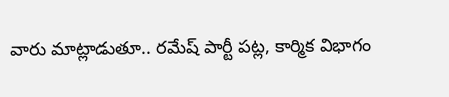వారు మాట్లాడుతూ.. రమేష్ పార్టీ పట్ల, కార్మిక విభాగం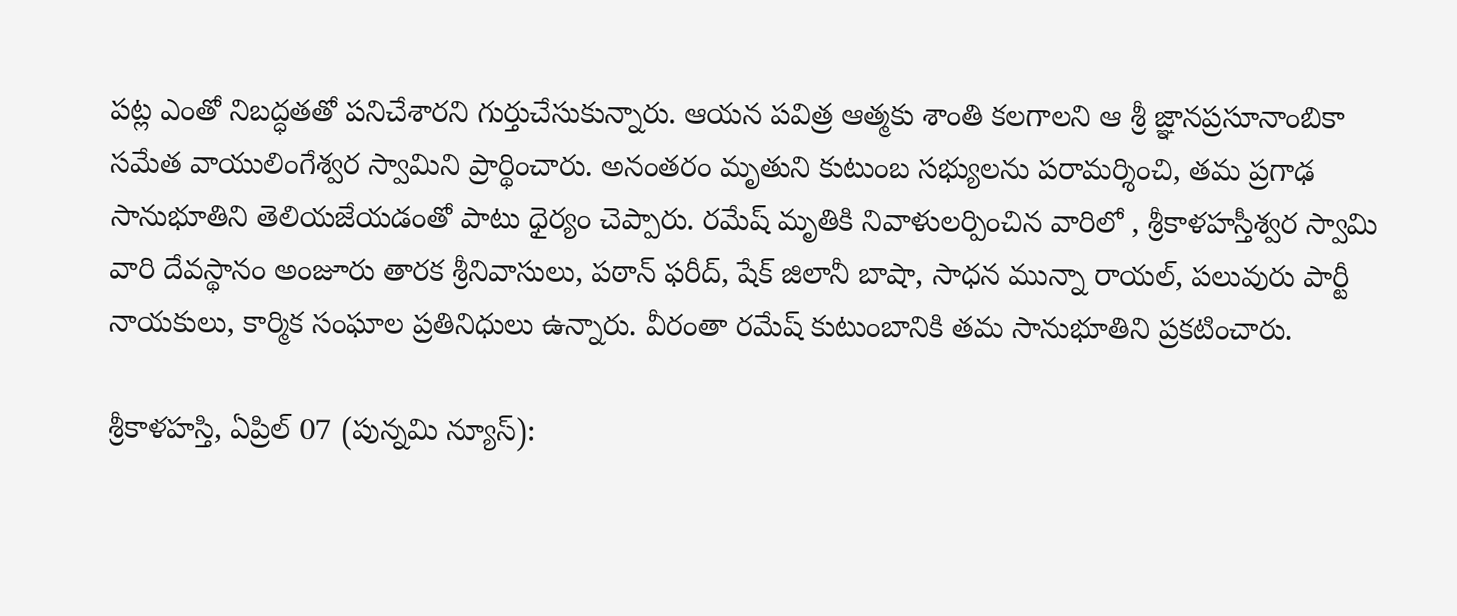పట్ల ఎంతో నిబద్ధతతో పనిచేశారని గుర్తుచేసుకున్నారు. ఆయన పవిత్ర ఆత్మకు శాంతి కలగాలని ఆ శ్రీ జ్ఞానప్రసూనాంబికా సమేత వాయులింగేశ్వర స్వామిని ప్రార్థించారు. అనంతరం మృతుని కుటుంబ సభ్యులను పరామర్శించి, తమ ప్రగాఢ సానుభూతిని తెలియజేయడంతో పాటు ధైర్యం చెప్పారు. రమేష్ మృతికి నివాళులర్పించిన వారిలో , శ్రీకాళహస్తీశ్వర స్వామి వారి దేవస్థానం అంజూరు తారక శ్రీనివాసులు, పఠాన్ ఫరీద్, షేక్ జిలానీ బాషా, సాధన మున్నా రాయల్, పలువురు పార్టీ నాయకులు, కార్మిక సంఘాల ప్రతినిధులు ఉన్నారు. వీరంతా రమేష్ కుటుంబానికి తమ సానుభూతిని ప్రకటించారు.

శ్రీకాళహస్తి, ఏప్రిల్ 07 (పున్నమి న్యూస్):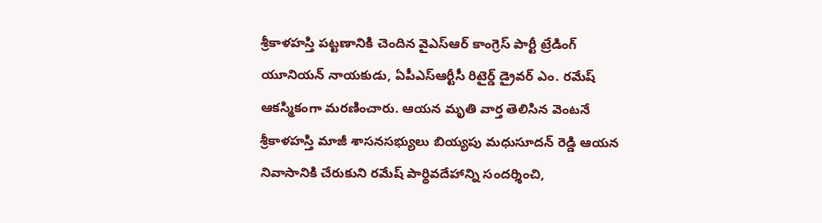శ్రీకాళహస్తి పట్టణానికి చెందిన వైఎస్ఆర్ కాంగ్రెస్ పార్టీ ట్రేడింగ్ యూనియన్ నాయకుడు, ఏపీఎస్ఆర్టీసీ రిటైర్డ్ డ్రైవర్ ఎం. రమేష్ ఆకస్మికంగా మరణించారు. ఆయన మృతి వార్త తెలిసిన వెంటనే శ్రీకాళహస్తి మాజీ శాసనసభ్యులు బియ్యపు మధుసూదన్ రెడ్డి ఆయన నివాసానికి చేరుకుని రమేష్ పార్థివదేహాన్ని సందర్శించి,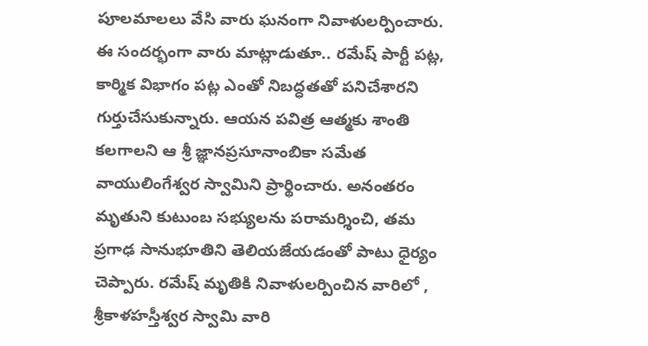పూలమాలలు వేసి వారు ఘనంగా నివాళులర్పించారు. ఈ సందర్భంగా వారు మాట్లాడుతూ.. రమేష్ పార్టీ పట్ల, కార్మిక విభాగం పట్ల ఎంతో నిబద్ధతతో పనిచేశారని గుర్తుచేసుకున్నారు. ఆయన పవిత్ర ఆత్మకు శాంతి కలగాలని ఆ శ్రీ జ్ఞానప్రసూనాంబికా సమేత వాయులింగేశ్వర స్వామిని ప్రార్థించారు. అనంతరం మృతుని కుటుంబ సభ్యులను పరామర్శించి, తమ ప్రగాఢ సానుభూతిని తెలియజేయడంతో పాటు ధైర్యం చెప్పారు. రమేష్ మృతికి నివాళులర్పించిన వారిలో , శ్రీకాళహస్తీశ్వర స్వామి వారి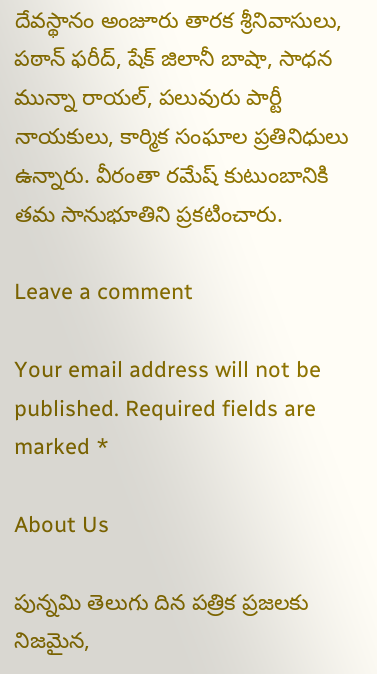దేవస్థానం అంజూరు తారక శ్రీనివాసులు, పఠాన్ ఫరీద్, షేక్ జిలానీ బాషా, సాధన మున్నా రాయల్, పలువురు పార్టీ నాయకులు, కార్మిక సంఘాల ప్రతినిధులు ఉన్నారు. వీరంతా రమేష్ కుటుంబానికి తమ సానుభూతిని ప్రకటించారు.

Leave a comment

Your email address will not be published. Required fields are marked *

About Us

పున్నమి తెలుగు దిన పత్రిక ప్రజలకు నిజమైన,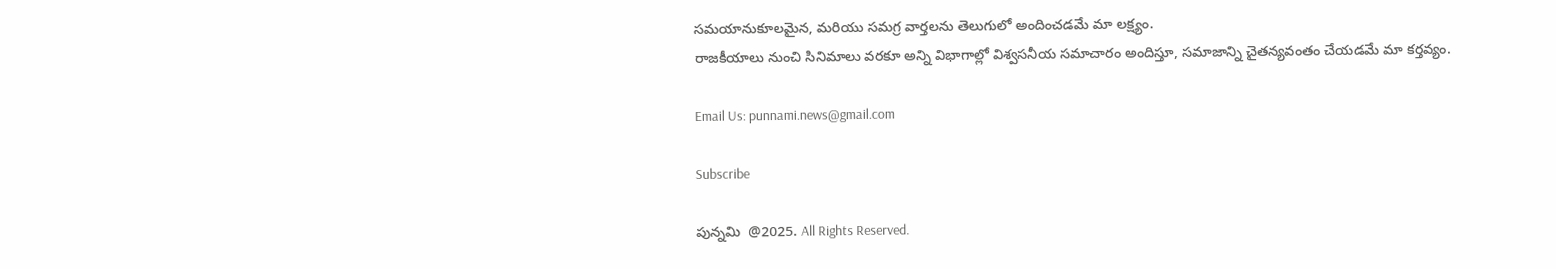సమయానుకూలమైన, మరియు సమగ్ర వార్తలను తెలుగులో అందించడమే మా లక్ష్యం.
రాజకీయాలు నుంచి సినిమాలు వరకూ అన్ని విభాగాల్లో విశ్వసనీయ సమాచారం అందిస్తూ, సమాజాన్ని చైతన్యవంతం చేయడమే మా కర్తవ్యం.

Email Us: punnami.news@gmail.com

Subscribe

పున్నమి  @2025. All Rights Reserved.